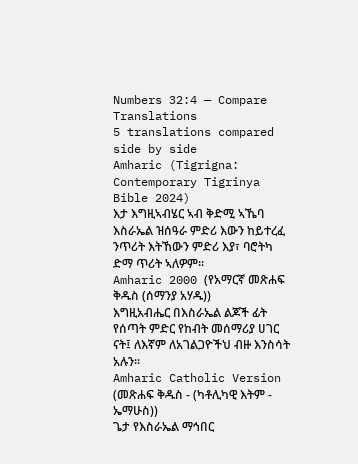Numbers 32:4 — Compare Translations
5 translations compared side by side
Amharic (Tigrigna: Contemporary Tigrinya Bible 2024)
እታ እግዚኣብሄር ኣብ ቅድሚ ኣኼባ እስራኤል ዝሰዓራ ምድሪ እውን ከይተረፈ ንጥሪት እትኸውን ምድሪ እያ፣ ባሮትካ ድማ ጥሪት ኣለዎም።
Amharic 2000 (የአማርኛ መጽሐፍ ቅዱስ (ሰማንያ አሃዱ))
እግዚአብሔር በእስራኤል ልጆች ፊት የሰጣት ምድር የከብት መሰማሪያ ሀገር ናት፤ ለእኛም ለአገልጋዮችህ ብዙ እንስሳት አሉን።
Amharic Catholic Version (መጽሐፍ ቅዱስ - (ካቶሊካዊ እትም - ኤማሁስ))
ጌታ የእስራኤል ማኅበር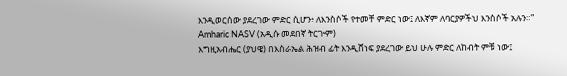እንዲወርሰው ያደረገው ምድር ሲሆን፥ ለእንስሶች የተመቸ ምድር ነው፤ ለእኛም ለባርያዎችህ እንስሶች አሉን።”
Amharic NASV (አዲሱ መደበኛ ትርጒም)
እግዚአብሔር (ያህዌ) በእስራኤል ሕዝብ ፊት እንዲሸነፍ ያደረገው ይህ ሁሉ ምድር ለከብት ምቹ ነው፤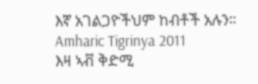እኛ አገልጋዮችህም ከብቶች አሉን።
Amharic Tigrinya 2011
እዛ ኣቭ ቅድሚ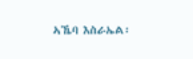ኣኼባ እስራኤል፡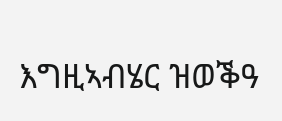እግዚኣብሄር ዝወቕዓ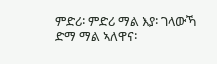ምድሪ፡ ምድሪ ማል እያ፡ ገላውኻ ድማ ማል ኣለዋና፡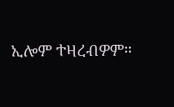ኢሎም ተዛረብዎም።